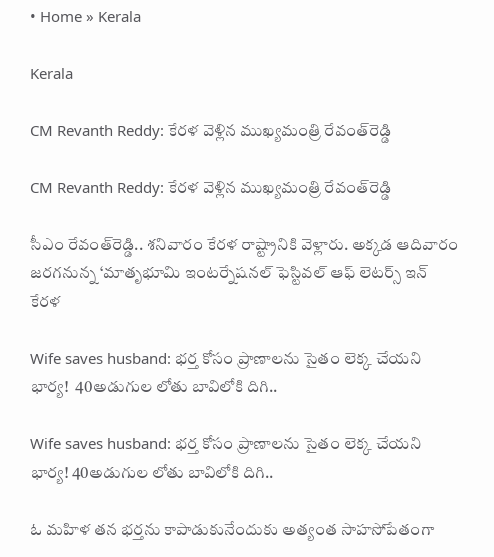• Home » Kerala

Kerala

CM Revanth Reddy: కేరళ వెళ్లిన ముఖ్యమంత్రి రేవంత్‌రెడ్డి

CM Revanth Reddy: కేరళ వెళ్లిన ముఖ్యమంత్రి రేవంత్‌రెడ్డి

సీఎం రేవంత్‌రెడ్డి.. శనివారం కేరళ రాష్ట్రానికి వెళ్లారు. అక్కడ ఆదివారం జరగనున్న ‘మాతృభూమి ఇంటర్నేషనల్‌ ఫెస్టివల్‌ ఆఫ్‌ లెటర్స్‌ ఇన్‌ కేరళ

Wife saves husband: భర్త కోసం ప్రాణాలను సైతం లెక్క చేయని భార్య!  40అడుగుల లోతు బావిలోకి దిగి..

Wife saves husband: భర్త కోసం ప్రాణాలను సైతం లెక్క చేయని భార్య! 40అడుగుల లోతు బావిలోకి దిగి..

ఓ మహిళ తన భర్తను కాపాడుకునేందుకు అత్యంత సాహసోపేతంగా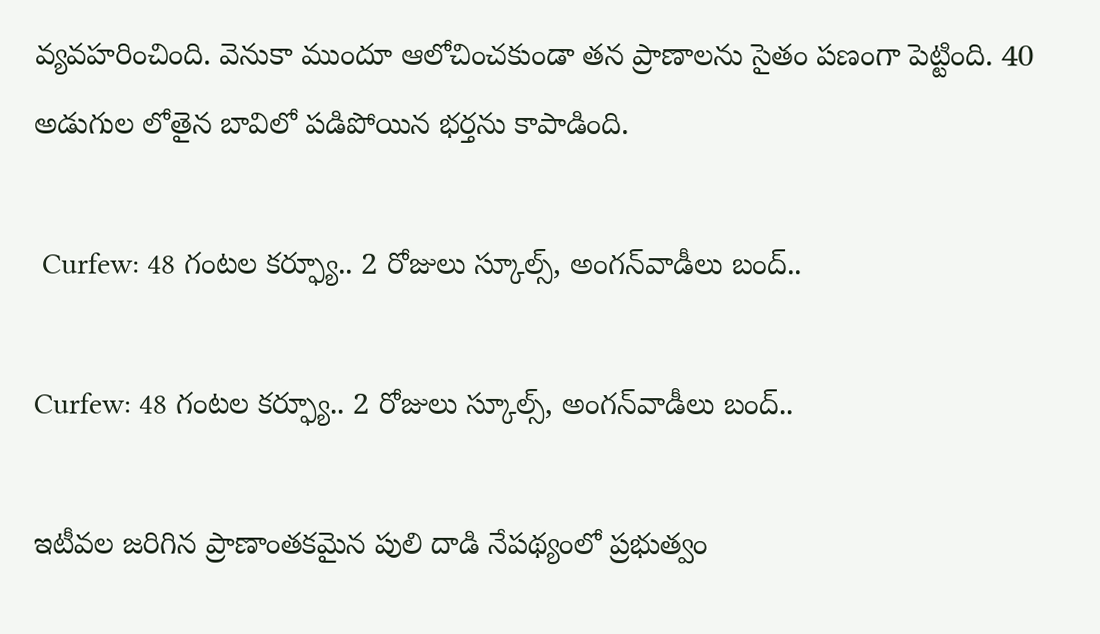వ్యవహరించింది. వెనుకా ముందూ ఆలోచించకుండా తన ప్రాణాలను సైతం పణంగా పెట్టింది. 40 అడుగుల లోతైన బావిలో పడిపోయిన భర్తను కాపాడింది.

 Curfew: 48 గంటల కర్ఫ్యూ.. 2 రోజులు స్కూల్స్, అంగన్‌వాడీలు బంద్..

Curfew: 48 గంటల కర్ఫ్యూ.. 2 రోజులు స్కూల్స్, అంగన్‌వాడీలు బంద్..

ఇటీవల జరిగిన ప్రాణాంతకమైన పులి దాడి నేపథ్యంలో ప్రభుత్వం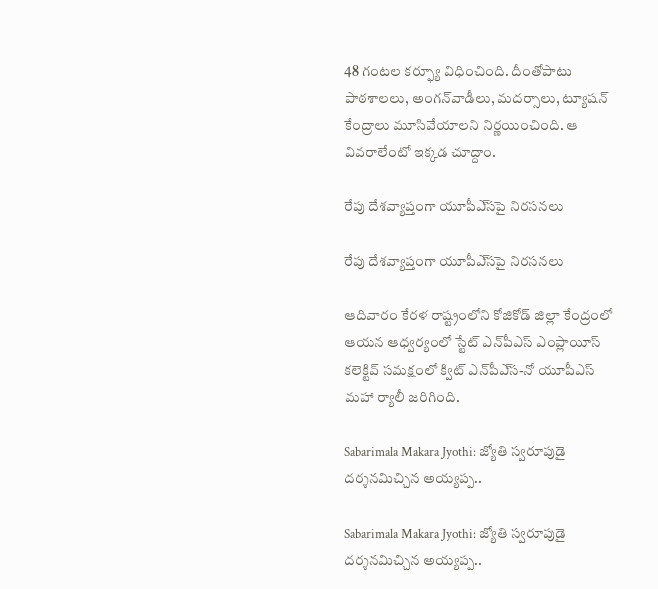48 గంటల కర్ఫ్యూ విధించింది. దీంతోపాటు పాఠశాలలు, అంగన్‌వాడీలు, మదర్సాలు, ట్యూషన్ కేంద్రాలు మూసివేయాలని నిర్ణయించింది. ఆ వివరాలేంటో ఇక్కడ చూద్దాం.

రేపు దేశవ్యాప్తంగా యూపీఎ్‌సపై నిరసనలు

రేపు దేశవ్యాప్తంగా యూపీఎ్‌సపై నిరసనలు

ఆదివారం కేరళ రాష్ట్రంలోని కోజికోడ్‌ జిల్లా కేంద్రంలో ఆయన ఆధ్వర్యంలో స్టేట్‌ ఎన్‌పీఎస్‌ ఎంప్లాయీస్‌ కలెక్టివ్‌ సమక్షంలో క్విట్‌ ఎన్‌పీఎ్‌స-నో యూపీఎస్‌ మహా ర్యాలీ జరిగింది.

Sabarimala Makara Jyothi: జ్యోతి స్వరూపుడై దర్శనమిచ్చిన అయ్యప్ప..

Sabarimala Makara Jyothi: జ్యోతి స్వరూపుడై దర్శనమిచ్చిన అయ్యప్ప..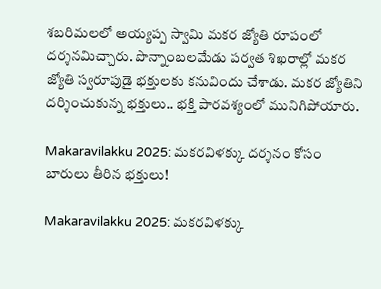శబరిమలలో అయ్యప్ప స్వామి మకర జ్యోతి రూపంలో దర్శనమిచ్చారు. పొన్నాంబలమేడు పర్వత శిఖరాల్లో మకర జ్యోతి స్వరూపుడై భక్తులకు కనువిందు చేశాడు. మకర జ్యోతిని దర్శించుకున్న భక్తులు.. భక్తి పారవశ్యంలో మునిగిపోయారు.

Makaravilakku 2025: మకరవిళక్కు దర్శనం కోసం బారులు తీరిన భక్తులు!

Makaravilakku 2025: మకరవిళక్కు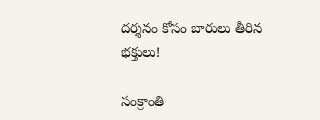దర్శనం కోసం బారులు తీరిన భక్తులు!

సంక్రాంతి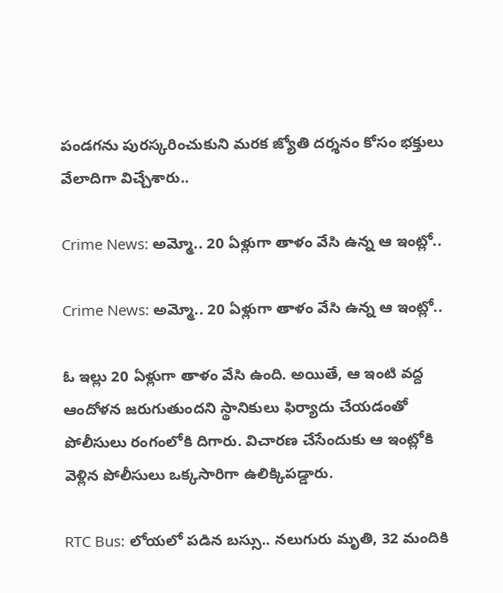పండగను పురస్కరించుకుని మరక జ్యోతి దర్శనం కోసం భక్తులు వేలాదిగా విచ్చేశారు..

Crime News: అమ్మో.. 20 ఏళ్లుగా తాళం వేసి ఉన్న ఆ ఇంట్లో..

Crime News: అమ్మో.. 20 ఏళ్లుగా తాళం వేసి ఉన్న ఆ ఇంట్లో..

ఓ ఇల్లు 20 ఏళ్లుగా తాళం వేసి ఉంది. అయితే, ఆ ఇంటి వద్ద ఆందోళన జరుగుతుందని స్థానికులు ఫిర్యాదు చేయడంతో పోలీసులు రంగంలోకి దిగారు. విచారణ చేసేందుకు ఆ ఇంట్లోకి వెళ్లిన పోలీసులు ఒక్కసారిగా ఉలిక్కిపడ్డారు.

RTC Bus: లోయలో పడిన బస్సు.. నలుగురు మృతి, 32 మందికి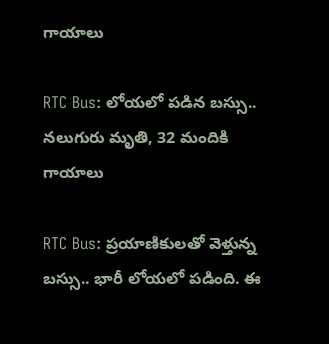గాయాలు

RTC Bus: లోయలో పడిన బస్సు.. నలుగురు మృతి, 32 మందికి గాయాలు

RTC Bus: ప్రయాణికులతో వెళ్తున్న బస్సు.. భారీ లోయలో పడింది. ఈ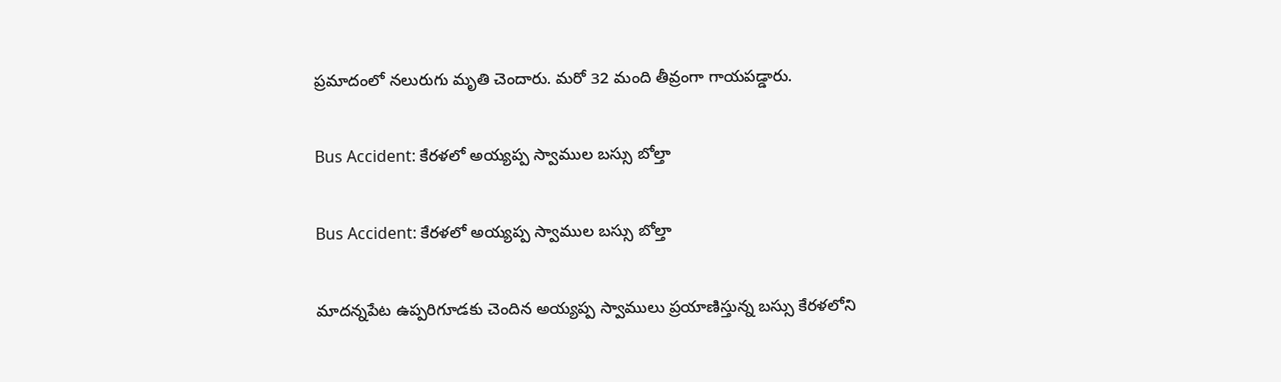ప్రమాదంలో నలురుగు మృతి చెందారు. మరో 32 మంది తీవ్రంగా గాయపడ్డారు.

Bus Accident: కేరళలో అయ్యప్ప స్వాముల బస్సు బోల్తా

Bus Accident: కేరళలో అయ్యప్ప స్వాముల బస్సు బోల్తా

మాదన్నపేట ఉప్పరిగూడకు చెందిన అయ్యప్ప స్వాములు ప్రయాణిస్తున్న బస్సు కేరళలోని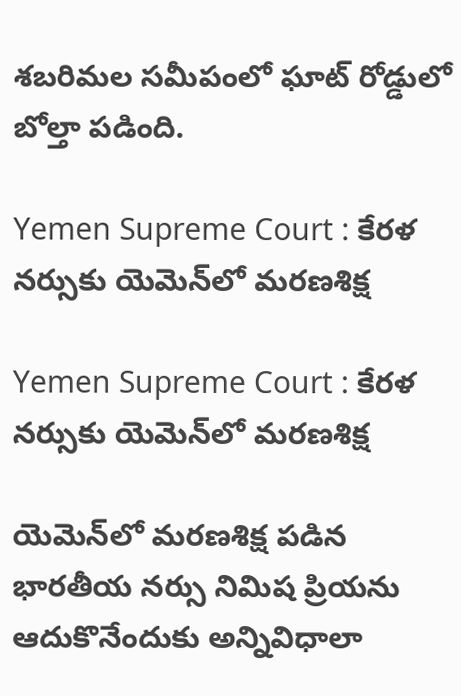శబరిమల సమీపంలో ఘాట్‌ రోడ్డులో బోల్తా పడింది.

Yemen Supreme Court : కేరళ నర్సుకు యెమెన్‌లో మరణశిక్ష

Yemen Supreme Court : కేరళ నర్సుకు యెమెన్‌లో మరణశిక్ష

యెమెన్‌లో మరణశిక్ష పడిన భారతీయ నర్సు నిమిష ప్రియను ఆదుకొనేందుకు అన్నివిధాలా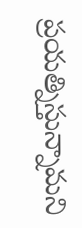ప్రయత్నిస్తున్నామని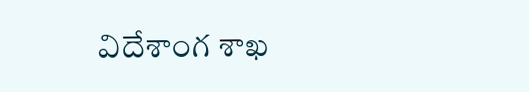విదేశాంగ శాఖ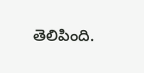తెలిపింది.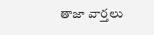తాజా వార్తలు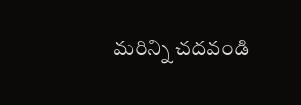మరిన్ని చదవండి